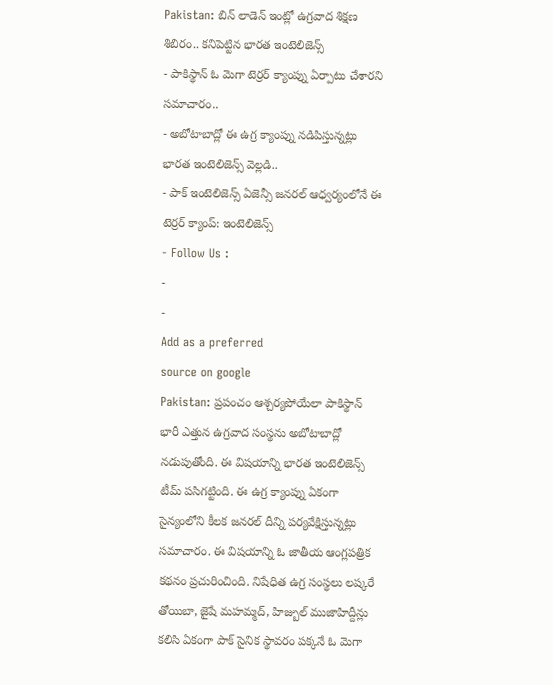Pakistan: బిన్ లాడెన్ ఇంట్లో ఉగ్రవాద శిక్షణ శిబిరం.. కనిపెట్టిన భారత ఇంటెలిజెన్స్
- పాకిస్థాన్ ఓ మెగా టెర్రర్ క్యాంప్ను ఏర్పాటు చేశారని సమాచారం..
- అబోటాబాద్లో ఈ ఉగ్ర క్యాంప్ను నడిపిస్తున్నట్లు భారత ఇంటెలిజెన్స్ వెల్లడి..
- పాక్ ఇంటెలిజెన్స్ ఏజెన్సీ జనరల్ ఆధ్వర్యంలోనే ఈ టెర్రర్ క్యాంప్: ఇంటెలిజెన్స్
- Follow Us :
-
-
Add as a preferred
source on google
Pakistan: ప్రపంచం ఆశ్చర్యపోయేలా పాకిస్థాన్ భారీ ఎత్తున ఉగ్రవాద సంస్థను అబోటాబాద్లో నడుపుతోంది. ఈ విషయాన్ని భారత ఇంటెలిజెన్స్ టీమ్ పసిగట్టింది. ఈ ఉగ్ర క్యాంప్ను ఏకంగా సైన్యంలోని కీలక జనరల్ దీన్ని పర్యవేక్షిస్తున్నట్లు సమాచారం. ఈ విషయాన్ని ఓ జాతీయ ఆంగ్లపత్రిక కథనం ప్రచురించింది. నిషేధిత ఉగ్ర సంస్థలు లష్కరే తోయిబా, జైషే మహమ్మద్, హిజ్బుల్ ముజాహిద్దీన్లు కలిసి ఏకంగా పాక్ సైనిక స్థావరం పక్కనే ఓ మెగా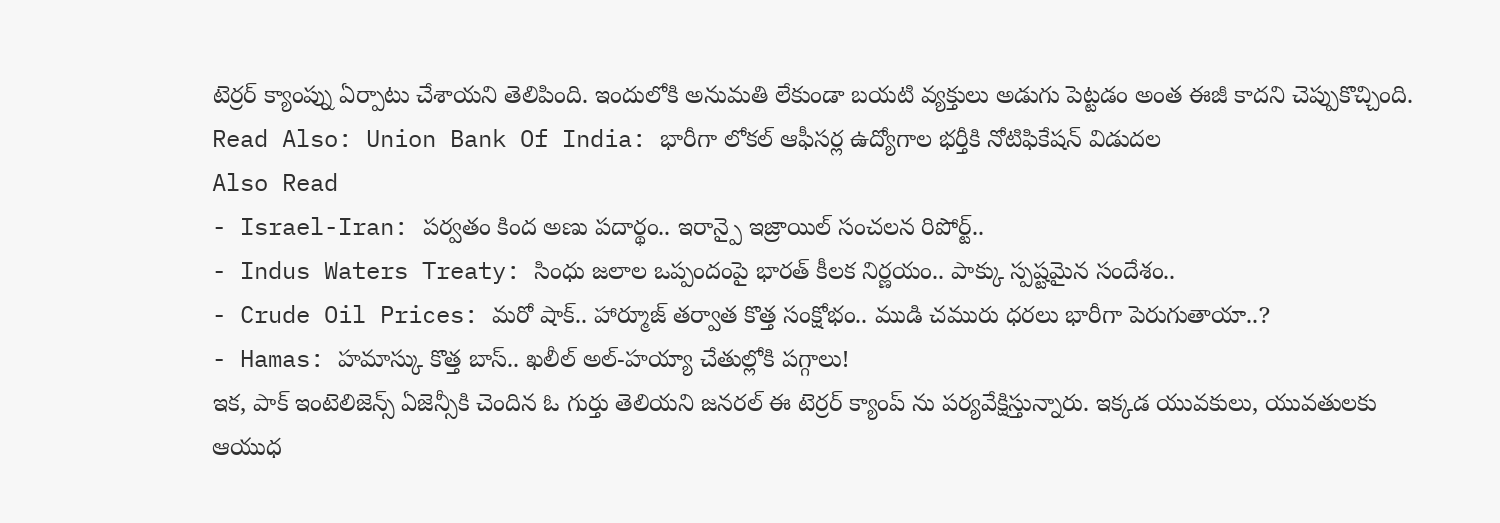టెర్రర్ క్యాంప్ను ఏర్పాటు చేశాయని తెలిపింది. ఇందులోకి అనుమతి లేకుండా బయటి వ్యక్తులు అడుగు పెట్టడం అంత ఈజీ కాదని చెప్పుకొచ్చింది.
Read Also: Union Bank Of India: భారీగా లోకల్ ఆఫీసర్ల ఉద్యోగాల భర్తీకి నోటిఫికేషన్ విడుదల
Also Read
- Israel-Iran: పర్వతం కింద అణు పదార్థం.. ఇరాన్పై ఇజ్రాయిల్ సంచలన రిపోర్ట్..
- Indus Waters Treaty: సింధు జలాల ఒప్పందంపై భారత్ కీలక నిర్ణయం.. పాక్కు స్పష్టమైన సందేశం..
- Crude Oil Prices: మరో షాక్.. హార్మూజ్ తర్వాత కొత్త సంక్షోభం.. ముడి చమురు ధరలు భారీగా పెరుగుతాయా..?
- Hamas: హమాస్కు కొత్త బాస్.. ఖలీల్ అల్-హయ్యా చేతుల్లోకి పగ్గాలు!
ఇక, పాక్ ఇంటెలిజెన్స్ ఏజెన్సీకి చెందిన ఓ గుర్తు తెలియని జనరల్ ఈ టెర్రర్ క్యాంప్ ను పర్యవేక్షిస్తున్నారు. ఇక్కడ యువకులు, యువతులకు ఆయుధ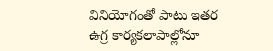వినియోగంతో పాటు ఇతర ఉగ్ర కార్యకలాపాల్లోనూ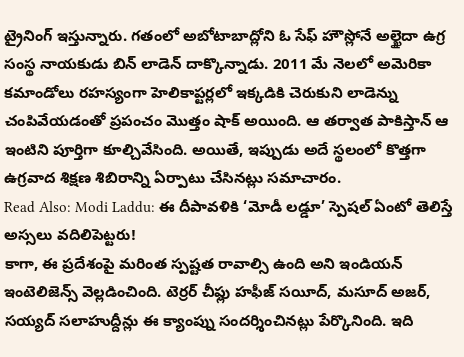ట్రైనింగ్ ఇస్తున్నారు. గతంలో అబోటాబాద్లోని ఓ సేఫ్ హౌస్లోనే అల్ఖైదా ఉగ్ర సంస్థ నాయకుడు బిన్ లాడెన్ దాక్కొన్నాడు. 2011 మే నెలలో అమెరికా కమాండోలు రహస్యంగా హెలికాప్టర్లలో ఇక్కడికి చెరుకుని లాడెన్ను చంపివేయడంతో ప్రపంచం మొత్తం షాక్ అయింది. ఆ తర్వాత పాకిస్తాన్ ఆ ఇంటిని పూర్తిగా కూల్చివేసింది. అయితే, ఇప్పుడు అదే స్థలంలో కొత్తగా ఉగ్రవాద శిక్షణ శిబిరాన్ని ఏర్పాటు చేసినట్లు సమాచారం.
Read Also: Modi Laddu: ఈ దీపావళికి ‘మోడీ లడ్డూ’ స్పెషల్ ఏంటో తెలిస్తే అస్సలు వదిలిపెట్టరు!
కాగా, ఈ ప్రదేశంపై మరింత స్పష్టత రావాల్సి ఉంది అని ఇండియన్ ఇంటెలిజెన్స్ వెల్లడించింది. టెర్రర్ చీఫ్లు హఫీజ్ సయీద్, మసూద్ అజర్, సయ్యద్ సలాహుద్దీన్లు ఈ క్యాంప్ను సందర్శించినట్లు పేర్కొనింది. ఇది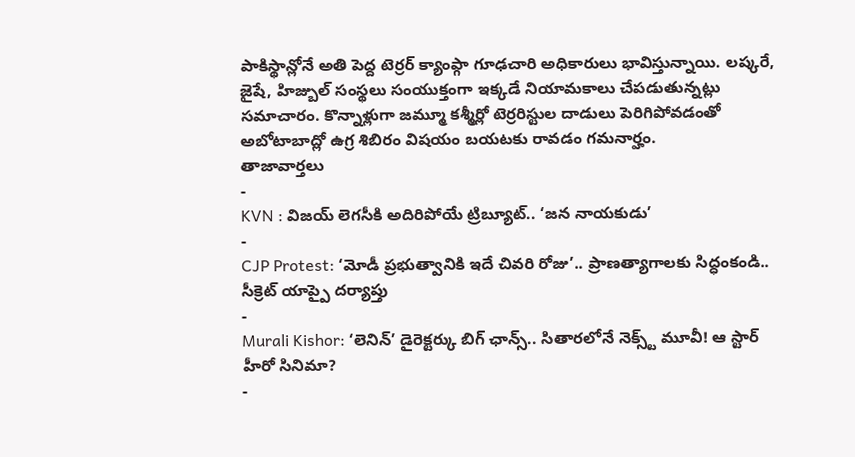పాకిస్థాన్లోనే అతి పెద్ద టెర్రర్ క్యాంప్గా గూఢచారి అధికారులు భావిస్తున్నాయి. లష్కరే, జైషే, హిజ్బుల్ సంస్థలు సంయుక్తంగా ఇక్కడే నియామకాలు చేపడుతున్నట్లు సమాచారం. కొన్నాళ్లుగా జమ్మూ కశ్మీర్లో టెర్రరిస్టుల దాడులు పెరిగిపోవడంతో అబోటాబాద్లో ఉగ్ర శిబిరం విషయం బయటకు రావడం గమనార్హం.
తాజావార్తలు
-
KVN : విజయ్ లెగసీకి అదిరిపోయే ట్రిబ్యూట్.. ‘జన నాయకుడు’
-
CJP Protest: ‘మోడీ ప్రభుత్వానికి ఇదే చివరి రోజు’.. ప్రాణత్యాగాలకు సిద్ధంకండి.. సీక్రెట్ యాప్పై దర్యాప్తు
-
Murali Kishor: ‘లెనిన్’ డైరెక్టర్కు బిగ్ ఛాన్స్.. సితారలోనే నెక్స్ట్ మూవీ! ఆ స్టార్ హీరో సినిమా?
-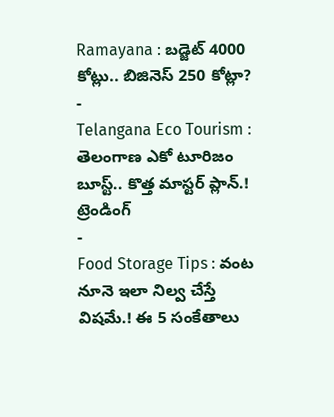Ramayana : బడ్జెట్ 4000 కోట్లు.. బిజినెస్ 250 కోట్లా?
-
Telangana Eco Tourism : తెలంగాణ ఎకో టూరిజం బూస్ట్.. కొత్త మాస్టర్ ప్లాన్.!
ట్రెండింగ్
-
Food Storage Tips : వంట నూనె ఇలా నిల్వ చేస్తే విషమే.! ఈ 5 సంకేతాలు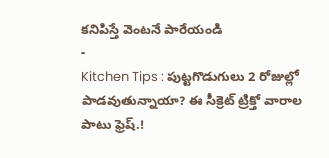కనిపిస్తే వెంటనే పారేయండి
-
Kitchen Tips : పుట్టగొడుగులు 2 రోజుల్లో పాడవుతున్నాయా? ఈ సీక్రెట్ ట్రిక్తో వారాల పాటు ఫ్రెష్.!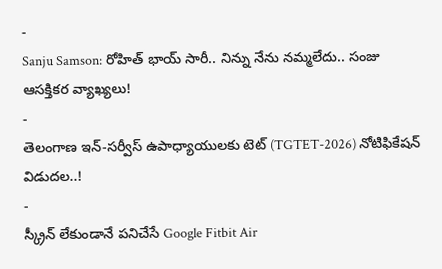-
Sanju Samson: రోహిత్ భాయ్ సారీ.. నిన్ను నేను నమ్మలేదు.. సంజు ఆసక్తికర వ్యాఖ్యలు!
-
తెలంగాణ ఇన్-సర్వీస్ ఉపాధ్యాయులకు టెట్ (TGTET-2026) నోటిఫికేషన్ విడుదల..!
-
స్క్రీన్ లేకుండానే పనిచేసే Google Fitbit Air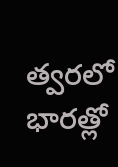త్వరలో భారత్లో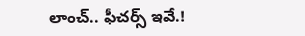లాంచ్.. ఫీచర్స్ ఇవే.!